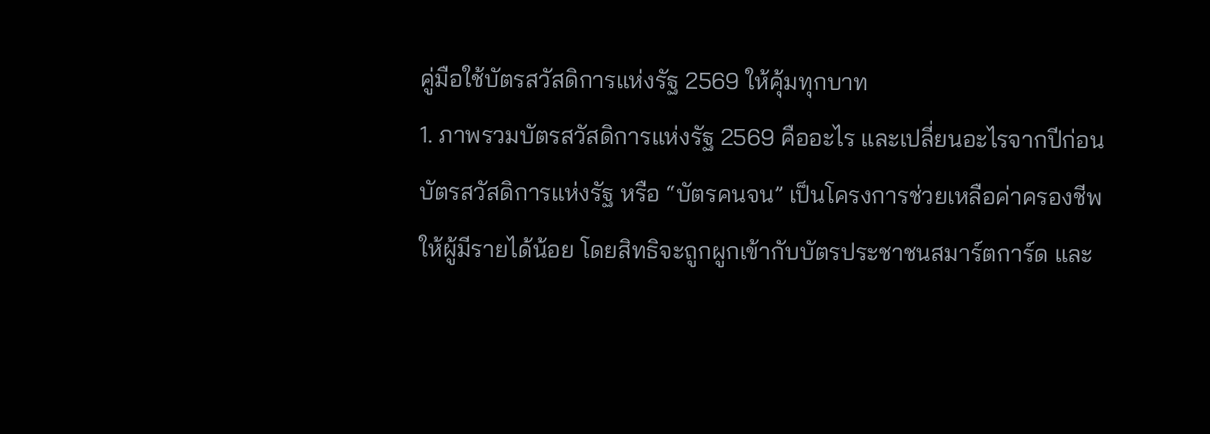คู่มือใช้บัตรสวัสดิการแห่งรัฐ 2569 ให้คุ้มทุกบาท
1. ภาพรวมบัตรสวัสดิการแห่งรัฐ 2569 คืออะไร และเปลี่ยนอะไรจากปีก่อน
บัตรสวัสดิการแห่งรัฐ หรือ “บัตรคนจน” เป็นโครงการช่วยเหลือค่าครองชีพให้ผู้มีรายได้น้อย โดยสิทธิจะถูกผูกเข้ากับบัตรประชาชนสมาร์ตการ์ด และ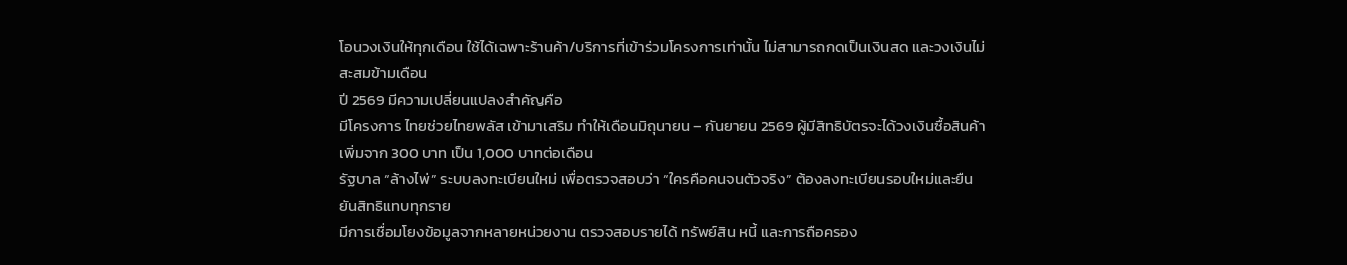โอนวงเงินให้ทุกเดือน ใช้ได้เฉพาะร้านค้า/บริการที่เข้าร่วมโครงการเท่านั้น ไม่สามารถกดเป็นเงินสด และวงเงินไม่สะสมข้ามเดือน
ปี 2569 มีความเปลี่ยนแปลงสำคัญคือ
มีโครงการ ไทยช่วยไทยพลัส เข้ามาเสริม ทำให้เดือนมิถุนายน – กันยายน 2569 ผู้มีสิทธิบัตรจะได้วงเงินซื้อสินค้าเพิ่มจาก 300 บาท เป็น 1,000 บาทต่อเดือน
รัฐบาล “ล้างไพ่” ระบบลงทะเบียนใหม่ เพื่อตรวจสอบว่า “ใครคือคนจนตัวจริง” ต้องลงทะเบียนรอบใหม่และยืนยันสิทธิแทบทุกราย
มีการเชื่อมโยงข้อมูลจากหลายหน่วยงาน ตรวจสอบรายได้ ทรัพย์สิน หนี้ และการถือครอง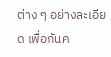ต่าง ๆ อย่างละเอียด เพื่อกันค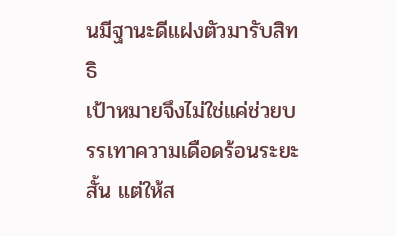นมีฐานะดีแฝงตัวมารับสิทธิ
เป้าหมายจึงไม่ใช่แค่ช่วยบรรเทาความเดือดร้อนระยะสั้น แต่ให้ส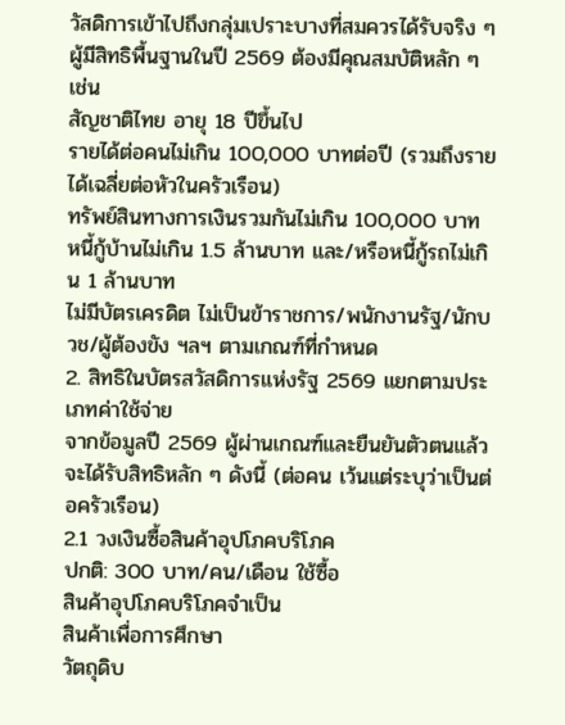วัสดิการเข้าไปถึงกลุ่มเปราะบางที่สมควรได้รับจริง ๆ
ผู้มีสิทธิพื้นฐานในปี 2569 ต้องมีคุณสมบัติหลัก ๆ เช่น
สัญชาติไทย อายุ 18 ปีขึ้นไป
รายได้ต่อคนไม่เกิน 100,000 บาทต่อปี (รวมถึงรายได้เฉลี่ยต่อหัวในครัวเรือน)
ทรัพย์สินทางการเงินรวมกันไม่เกิน 100,000 บาท
หนี้กู้บ้านไม่เกิน 1.5 ล้านบาท และ/หรือหนี้กู้รถไม่เกิน 1 ล้านบาท
ไม่มีบัตรเครดิต ไม่เป็นข้าราชการ/พนักงานรัฐ/นักบวช/ผู้ต้องขัง ฯลฯ ตามเกณฑ์ที่กำหนด
2. สิทธิในบัตรสวัสดิการแห่งรัฐ 2569 แยกตามประเภทค่าใช้จ่าย
จากข้อมูลปี 2569 ผู้ผ่านเกณฑ์และยืนยันตัวตนแล้ว จะได้รับสิทธิหลัก ๆ ดังนี้ (ต่อคน เว้นแต่ระบุว่าเป็นต่อครัวเรือน)
2.1 วงเงินซื้อสินค้าอุปโภคบริโภค
ปกติ: 300 บาท/คน/เดือน ใช้ซื้อ
สินค้าอุปโภคบริโภคจำเป็น
สินค้าเพื่อการศึกษา
วัตถุดิบ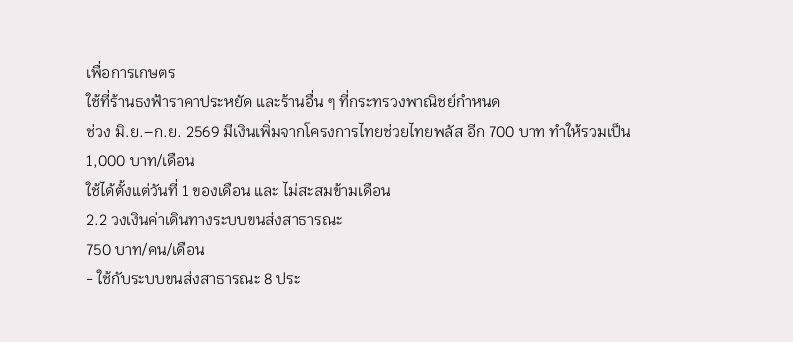เพื่อการเกษตร
ใช้ที่ร้านธงฟ้าราคาประหยัด และร้านอื่น ๆ ที่กระทรวงพาณิชย์กำหนด
ช่วง มิ.ย.–ก.ย. 2569 มีเงินเพิ่มจากโครงการไทยช่วยไทยพลัส อีก 700 บาท ทำให้รวมเป็น 1,000 บาท/เดือน
ใช้ได้ตั้งแต่วันที่ 1 ของเดือน และ ไม่สะสมข้ามเดือน
2.2 วงเงินค่าเดินทางระบบขนส่งสาธารณะ
750 บาท/คน/เดือน
- ใช้กับระบบขนส่งสาธารณะ 8 ประ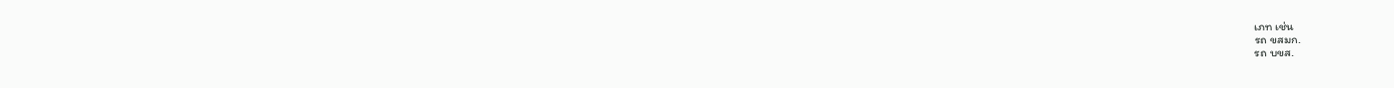เภท เช่น
รถ ขสมก.
รถ บขส.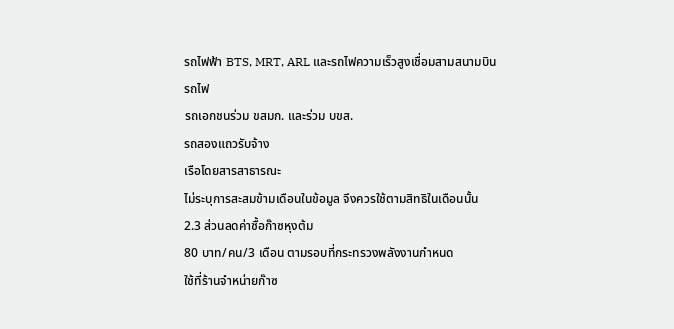รถไฟฟ้า BTS, MRT, ARL และรถไฟความเร็วสูงเชื่อมสามสนามบิน
รถไฟ
รถเอกชนร่วม ขสมก. และร่วม บขส.
รถสองแถวรับจ้าง
เรือโดยสารสาธารณะ
ไม่ระบุการสะสมข้ามเดือนในข้อมูล จึงควรใช้ตามสิทธิในเดือนนั้น
2.3 ส่วนลดค่าซื้อก๊าซหุงต้ม
80 บาท/คน/3 เดือน ตามรอบที่กระทรวงพลังงานกำหนด
ใช้ที่ร้านจำหน่ายก๊าซ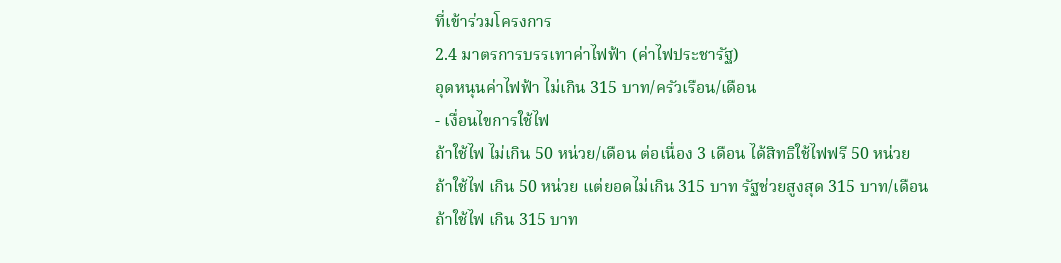ที่เข้าร่วมโครงการ
2.4 มาตรการบรรเทาค่าไฟฟ้า (ค่าไฟประชารัฐ)
อุดหนุนค่าไฟฟ้า ไม่เกิน 315 บาท/ครัวเรือน/เดือน
- เงื่อนไขการใช้ไฟ
ถ้าใช้ไฟ ไม่เกิน 50 หน่วย/เดือน ต่อเนื่อง 3 เดือน ได้สิทธิใช้ไฟฟรี 50 หน่วย
ถ้าใช้ไฟ เกิน 50 หน่วย แต่ยอดไม่เกิน 315 บาท รัฐช่วยสูงสุด 315 บาท/เดือน
ถ้าใช้ไฟ เกิน 315 บาท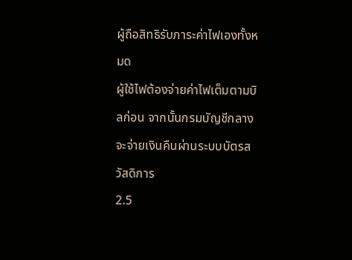ผู้ถือสิทธิรับภาระค่าไฟเองทั้งหมด
ผู้ใช้ไฟต้องจ่ายค่าไฟเต็มตามบิลก่อน จากนั้นกรมบัญชีกลางจะจ่ายเงินคืนผ่านระบบบัตรสวัสดิการ
2.5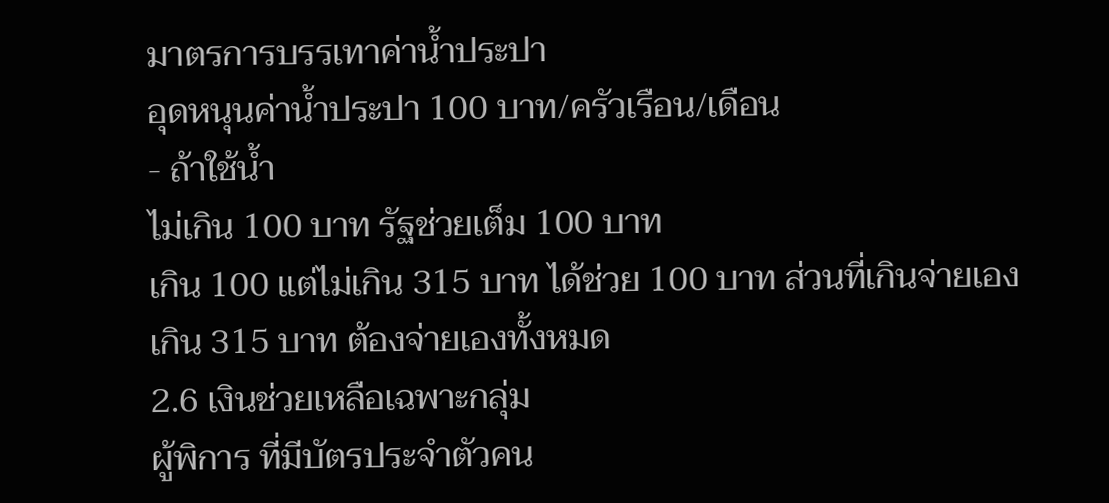มาตรการบรรเทาค่าน้ำประปา
อุดหนุนค่าน้ำประปา 100 บาท/ครัวเรือน/เดือน
- ถ้าใช้น้ำ
ไม่เกิน 100 บาท รัฐช่วยเต็ม 100 บาท
เกิน 100 แต่ไม่เกิน 315 บาท ได้ช่วย 100 บาท ส่วนที่เกินจ่ายเอง
เกิน 315 บาท ต้องจ่ายเองทั้งหมด
2.6 เงินช่วยเหลือเฉพาะกลุ่ม
ผู้พิการ ที่มีบัตรประจำตัวคน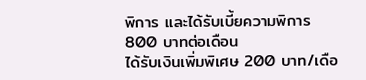พิการ และได้รับเบี้ยความพิการ 800 บาทต่อเดือน
ได้รับเงินเพิ่มพิเศษ 200 บาท/เดือ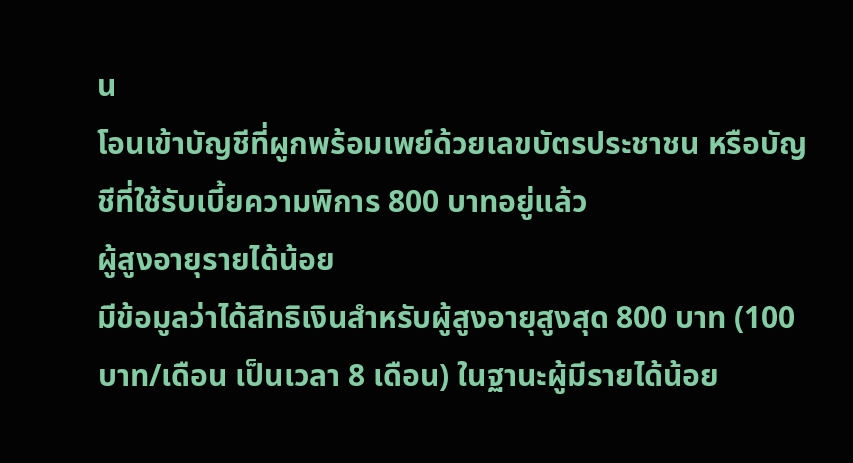น
โอนเข้าบัญชีที่ผูกพร้อมเพย์ด้วยเลขบัตรประชาชน หรือบัญชีที่ใช้รับเบี้ยความพิการ 800 บาทอยู่แล้ว
ผู้สูงอายุรายได้น้อย
มีข้อมูลว่าได้สิทธิเงินสำหรับผู้สูงอายุสูงสุด 800 บาท (100 บาท/เดือน เป็นเวลา 8 เดือน) ในฐานะผู้มีรายได้น้อย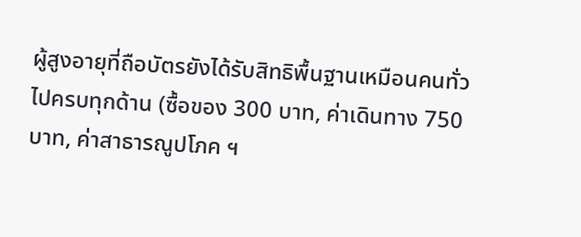ผู้สูงอายุที่ถือบัตรยังได้รับสิทธิพื้นฐานเหมือนคนทั่วไปครบทุกด้าน (ซื้อของ 300 บาท, ค่าเดินทาง 750 บาท, ค่าสาธารณูปโภค ฯ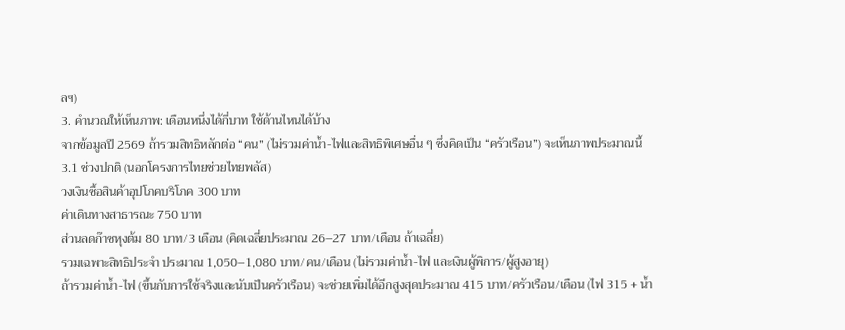ลฯ)
3. คำนวณให้เห็นภาพ: เดือนหนึ่งได้กี่บาท ใช้ด้านไหนได้บ้าง
จากข้อมูลปี 2569 ถ้ารวมสิทธิหลักต่อ “คน” (ไม่รวมค่าน้ำ-ไฟและสิทธิพิเศษอื่น ๆ ซึ่งคิดเป็น “ครัวเรือน”) จะเห็นภาพประมาณนี้
3.1 ช่วงปกติ (นอกโครงการไทยช่วยไทยพลัส)
วงเงินซื้อสินค้าอุปโภคบริโภค 300 บาท
ค่าเดินทางสาธารณะ 750 บาท
ส่วนลดก๊าซหุงต้ม 80 บาท/3 เดือน (คิดเฉลี่ยประมาณ 26–27 บาท/เดือน ถ้าเฉลี่ย)
รวมเฉพาะสิทธิประจำ ประมาณ 1,050–1,080 บาท/คน/เดือน (ไม่รวมค่าน้ำ-ไฟ และเงินผู้พิการ/ผู้สูงอายุ)
ถ้ารวมค่าน้ำ-ไฟ (ขึ้นกับการใช้จริงและนับเป็นครัวเรือน) จะช่วยเพิ่มได้อีกสูงสุดประมาณ 415 บาท/ครัวเรือน/เดือน (ไฟ 315 + น้ำ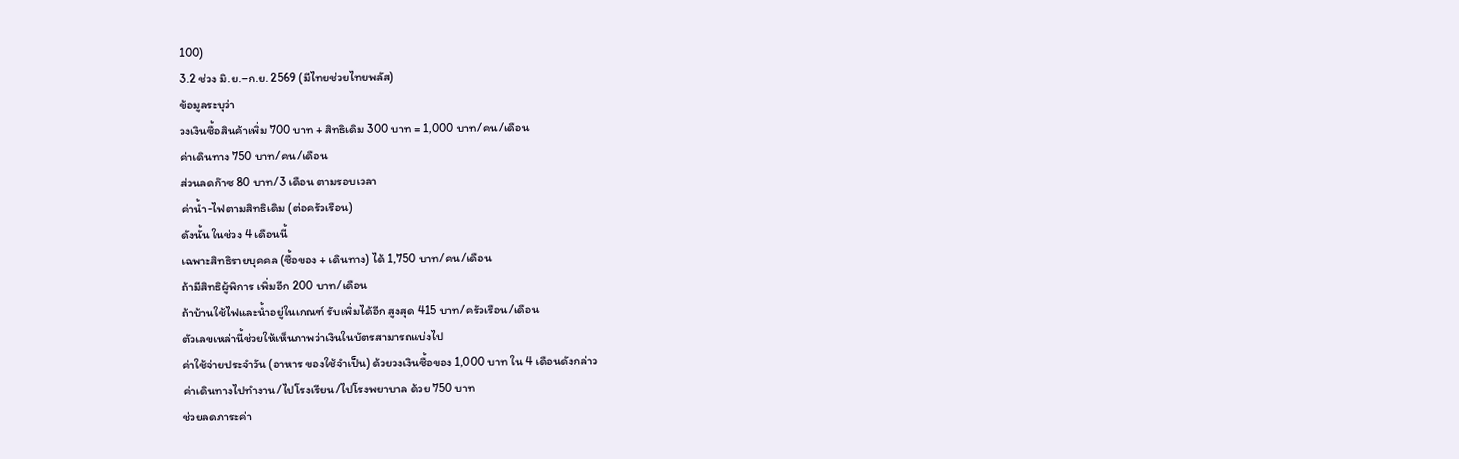100)
3.2 ช่วง มิ.ย.–ก.ย. 2569 (มีไทยช่วยไทยพลัส)
ข้อมูลระบุว่า
วงเงินซื้อสินค้าเพิ่ม 700 บาท + สิทธิเดิม 300 บาท = 1,000 บาท/คน/เดือน
ค่าเดินทาง 750 บาท/คน/เดือน
ส่วนลดก๊าซ 80 บาท/3 เดือน ตามรอบเวลา
ค่าน้ำ-ไฟตามสิทธิเดิม (ต่อครัวเรือน)
ดังนั้น ในช่วง 4 เดือนนี้
เฉพาะสิทธิรายบุคคล (ซื้อของ + เดินทาง) ได้ 1,750 บาท/คน/เดือน
ถ้ามีสิทธิผู้พิการ เพิ่มอีก 200 บาท/เดือน
ถ้าบ้านใช้ไฟและน้ำอยู่ในเกณฑ์ รับเพิ่มได้อีก สูงสุด 415 บาท/ครัวเรือน/เดือน
ตัวเลขเหล่านี้ช่วยให้เห็นภาพว่าเงินในบัตรสามารถแบ่งไป
ค่าใช้จ่ายประจำวัน (อาหาร ของใช้จำเป็น) ด้วยวงเงินซื้อของ 1,000 บาท ใน 4 เดือนดังกล่าว
ค่าเดินทางไปทำงาน/ไปโรงเรียน/ไปโรงพยาบาล ด้วย 750 บาท
ช่วยลดภาระค่า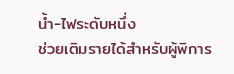น้ำ-ไฟระดับหนึ่ง
ช่วยเติมรายได้สำหรับผู้พิการ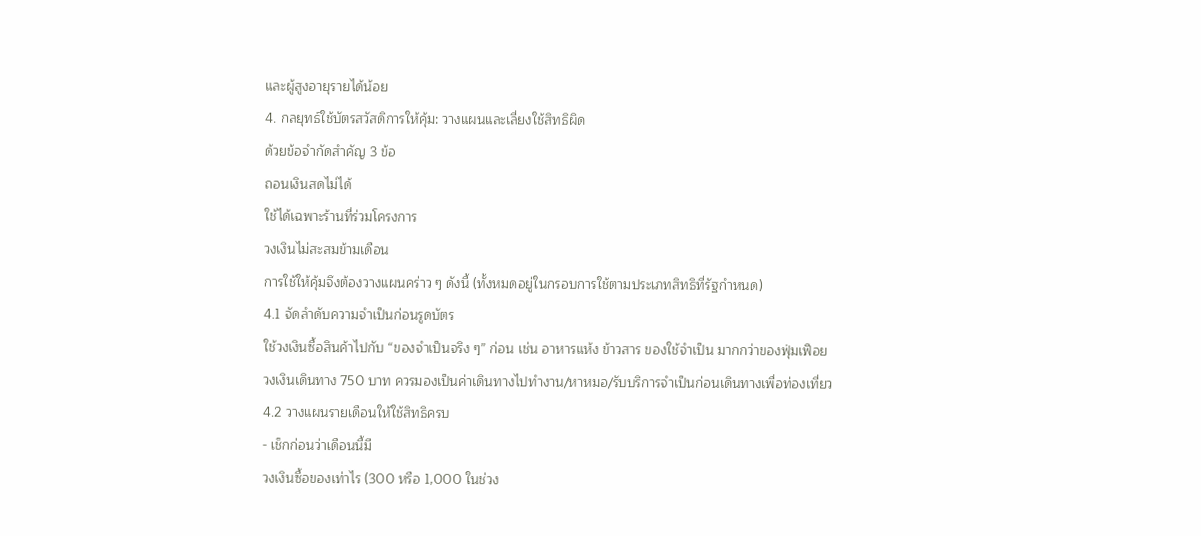และผู้สูงอายุรายได้น้อย
4. กลยุทธ์ใช้บัตรสวัสดิการให้คุ้ม: วางแผนและเลี่ยงใช้สิทธิผิด
ด้วยข้อจำกัดสำคัญ 3 ข้อ
ถอนเงินสดไม่ได้
ใช้ได้เฉพาะร้านที่ร่วมโครงการ
วงเงินไม่สะสมข้ามเดือน
การใช้ให้คุ้มจึงต้องวางแผนคร่าว ๆ ดังนี้ (ทั้งหมดอยู่ในกรอบการใช้ตามประเภทสิทธิที่รัฐกำหนด)
4.1 จัดลำดับความจำเป็นก่อนรูดบัตร
ใช้วงเงินซื้อสินค้าไปกับ “ของจำเป็นจริง ๆ” ก่อน เช่น อาหารแห้ง ข้าวสาร ของใช้จำเป็น มากกว่าของฟุ่มเฟือย
วงเงินเดินทาง 750 บาท ควรมองเป็นค่าเดินทางไปทำงาน/หาหมอ/รับบริการจำเป็นก่อนเดินทางเพื่อท่องเที่ยว
4.2 วางแผนรายเดือนให้ใช้สิทธิครบ
- เช็กก่อนว่าเดือนนี้มี
วงเงินซื้อของเท่าไร (300 หรือ 1,000 ในช่วง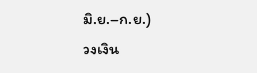มิ.ย.–ก.ย.)
วงเงิน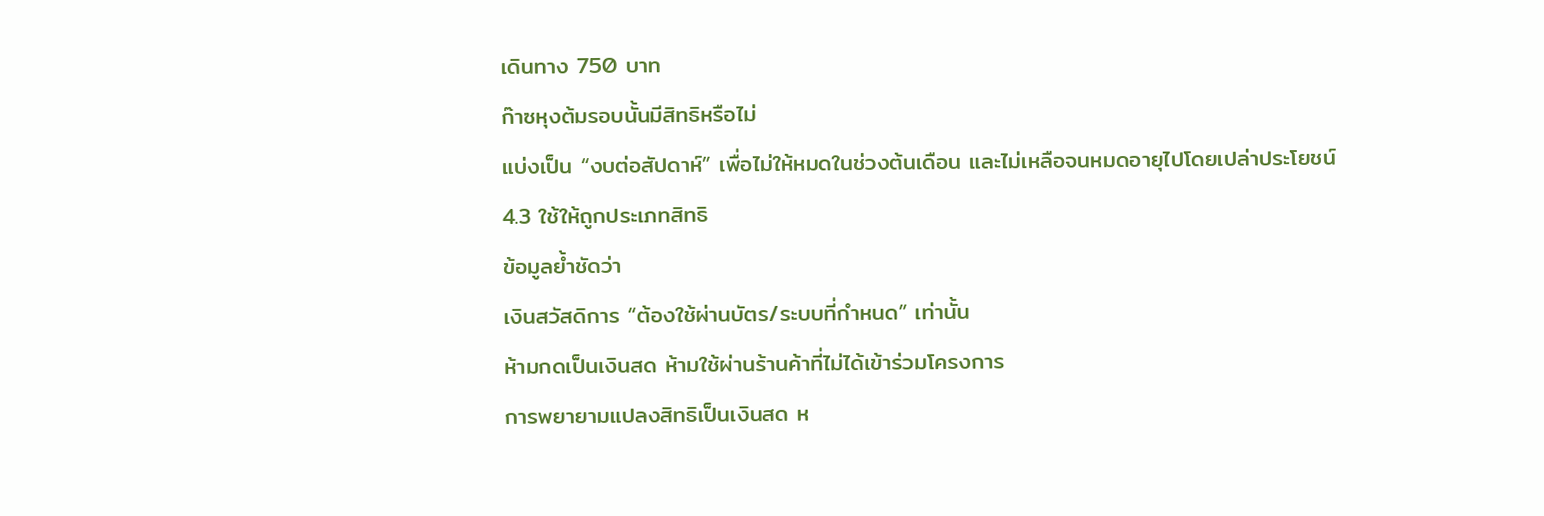เดินทาง 750 บาท
ก๊าซหุงต้มรอบนั้นมีสิทธิหรือไม่
แบ่งเป็น “งบต่อสัปดาห์” เพื่อไม่ให้หมดในช่วงต้นเดือน และไม่เหลือจนหมดอายุไปโดยเปล่าประโยชน์
4.3 ใช้ให้ถูกประเภทสิทธิ
ข้อมูลย้ำชัดว่า
เงินสวัสดิการ “ต้องใช้ผ่านบัตร/ระบบที่กำหนด” เท่านั้น
ห้ามกดเป็นเงินสด ห้ามใช้ผ่านร้านค้าที่ไม่ได้เข้าร่วมโครงการ
การพยายามแปลงสิทธิเป็นเงินสด ห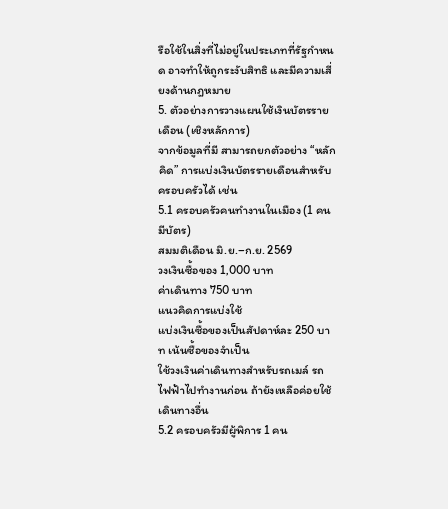รือใช้ในสิ่งที่ไม่อยู่ในประเภทที่รัฐกำหนด อาจทำให้ถูกระงับสิทธิ และมีความเสี่ยงด้านกฎหมาย
5. ตัวอย่างการวางแผนใช้เงินบัตรรายเดือน (เชิงหลักการ)
จากข้อมูลที่มี สามารถยกตัวอย่าง “หลักคิด” การแบ่งเงินบัตรรายเดือนสำหรับครอบครัวได้ เช่น
5.1 ครอบครัวคนทำงานในเมือง (1 คนมีบัตร)
สมมติเดือน มิ.ย.–ก.ย. 2569
วงเงินซื้อของ 1,000 บาท
ค่าเดินทาง 750 บาท
แนวคิดการแบ่งใช้
แบ่งเงินซื้อของเป็นสัปดาห์ละ 250 บาท เน้นซื้อของจำเป็น
ใช้วงเงินค่าเดินทางสำหรับรถเมล์ รถไฟฟ้าไปทำงานก่อน ถ้ายังเหลือค่อยใช้เดินทางอื่น
5.2 ครอบครัวมีผู้พิการ 1 คน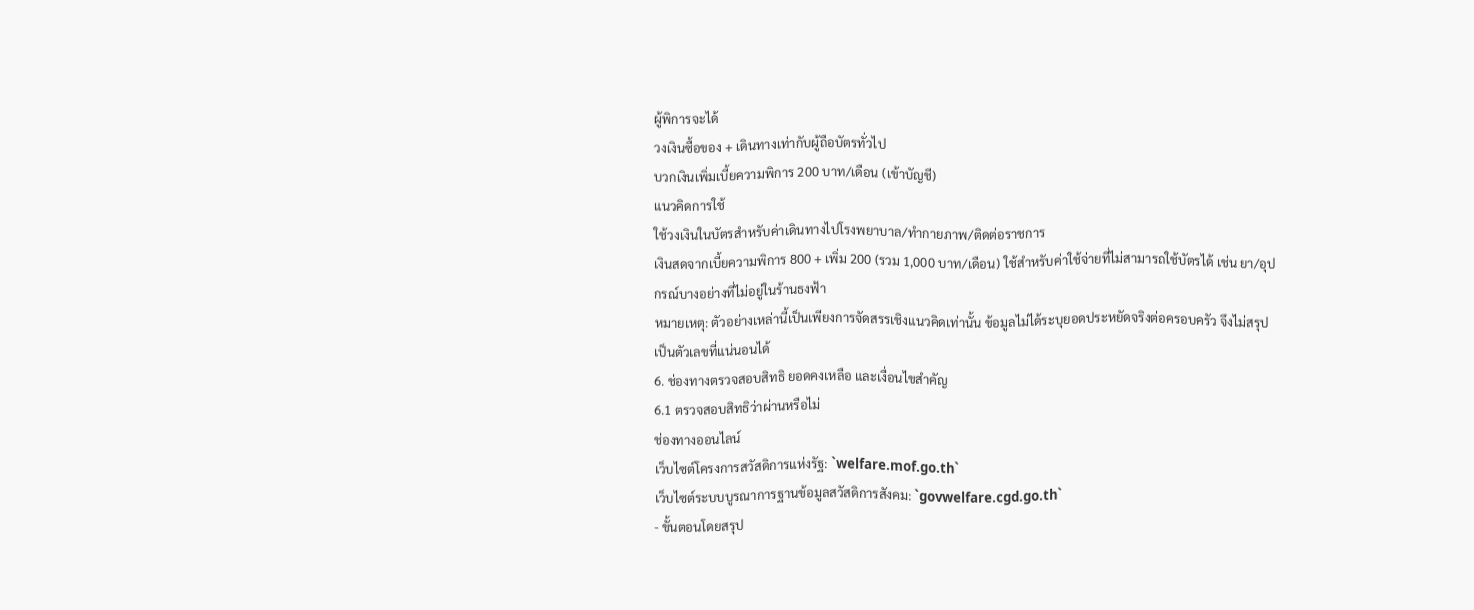ผู้พิการจะได้
วงเงินซื้อของ + เดินทางเท่ากับผู้ถือบัตรทั่วไป
บวกเงินเพิ่มเบี้ยความพิการ 200 บาท/เดือน (เข้าบัญชี)
แนวคิดการใช้
ใช้วงเงินในบัตรสำหรับค่าเดินทางไปโรงพยาบาล/ทำกายภาพ/ติดต่อราชการ
เงินสดจากเบี้ยความพิการ 800 + เพิ่ม 200 (รวม 1,000 บาท/เดือน) ใช้สำหรับค่าใช้จ่ายที่ไม่สามารถใช้บัตรได้ เช่น ยา/อุปกรณ์บางอย่างที่ไม่อยู่ในร้านธงฟ้า
หมายเหตุ: ตัวอย่างเหล่านี้เป็นเพียงการจัดสรรเชิงแนวคิดเท่านั้น ข้อมูลไม่ได้ระบุยอดประหยัดจริงต่อครอบครัว จึงไม่สรุปเป็นตัวเลขที่แน่นอนได้
6. ช่องทางตรวจสอบสิทธิ ยอดคงเหลือ และเงื่อนไขสำคัญ
6.1 ตรวจสอบสิทธิว่าผ่านหรือไม่
ช่องทางออนไลน์
เว็บไซต์โครงการสวัสดิการแห่งรัฐ: `welfare.mof.go.th`
เว็บไซต์ระบบบูรณาการฐานข้อมูลสวัสดิการสังคม: `govwelfare.cgd.go.th`
- ขั้นตอนโดยสรุป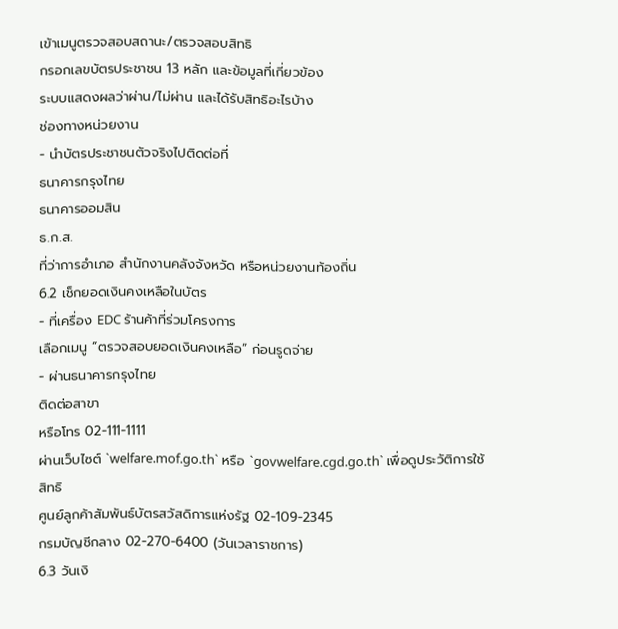เข้าเมนูตรวจสอบสถานะ/ตรวจสอบสิทธิ
กรอกเลขบัตรประชาชน 13 หลัก และข้อมูลที่เกี่ยวข้อง
ระบบแสดงผลว่าผ่าน/ไม่ผ่าน และได้รับสิทธิอะไรบ้าง
ช่องทางหน่วยงาน
- นำบัตรประชาชนตัวจริงไปติดต่อที่
ธนาคารกรุงไทย
ธนาคารออมสิน
ธ.ก.ส.
ที่ว่าการอำเภอ สำนักงานคลังจังหวัด หรือหน่วยงานท้องถิ่น
6.2 เช็กยอดเงินคงเหลือในบัตร
- ที่เครื่อง EDC ร้านค้าที่ร่วมโครงการ
เลือกเมนู “ตรวจสอบยอดเงินคงเหลือ” ก่อนรูดจ่าย
- ผ่านธนาคารกรุงไทย
ติดต่อสาขา
หรือโทร 02-111-1111
ผ่านเว็บไซต์ `welfare.mof.go.th` หรือ `govwelfare.cgd.go.th` เพื่อดูประวัติการใช้สิทธิ
ศูนย์ลูกค้าสัมพันธ์บัตรสวัสดิการแห่งรัฐ 02-109-2345
กรมบัญชีกลาง 02-270-6400 (วันเวลาราชการ)
6.3 วันเงิ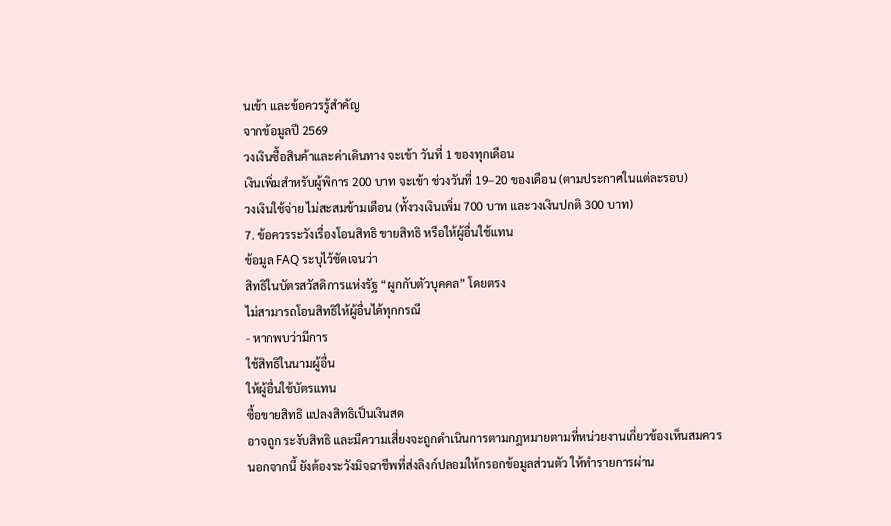นเข้า และข้อควรรู้สำคัญ
จากข้อมูลปี 2569
วงเงินซื้อสินค้าและค่าเดินทาง จะเข้า วันที่ 1 ของทุกเดือน
เงินเพิ่มสำหรับผู้พิการ 200 บาท จะเข้า ช่วงวันที่ 19–20 ของเดือน (ตามประกาศในแต่ละรอบ)
วงเงินใช้จ่าย ไม่สะสมข้ามเดือน (ทั้งวงเงินเพิ่ม 700 บาท และวงเงินปกติ 300 บาท)
7. ข้อควรระวังเรื่องโอนสิทธิ ขายสิทธิ หรือให้ผู้อื่นใช้แทน
ข้อมูล FAQ ระบุไว้ชัดเจนว่า
สิทธิในบัตรสวัสดิการแห่งรัฐ “ผูกกับตัวบุคคล” โดยตรง
ไม่สามารถโอนสิทธิให้ผู้อื่นได้ทุกกรณี
- หากพบว่ามีการ
ใช้สิทธิในนามผู้อื่น
ให้ผู้อื่นใช้บัตรแทน
ซื้อขายสิทธิ แปลงสิทธิเป็นเงินสด
อาจถูก ระงับสิทธิ และมีความเสี่ยงจะถูกดำเนินการตามกฎหมายตามที่หน่วยงานเกี่ยวข้องเห็นสมควร
นอกจากนี้ ยังต้องระวังมิจฉาชีพที่ส่งลิงก์ปลอมให้กรอกข้อมูลส่วนตัว ให้ทำรายการผ่าน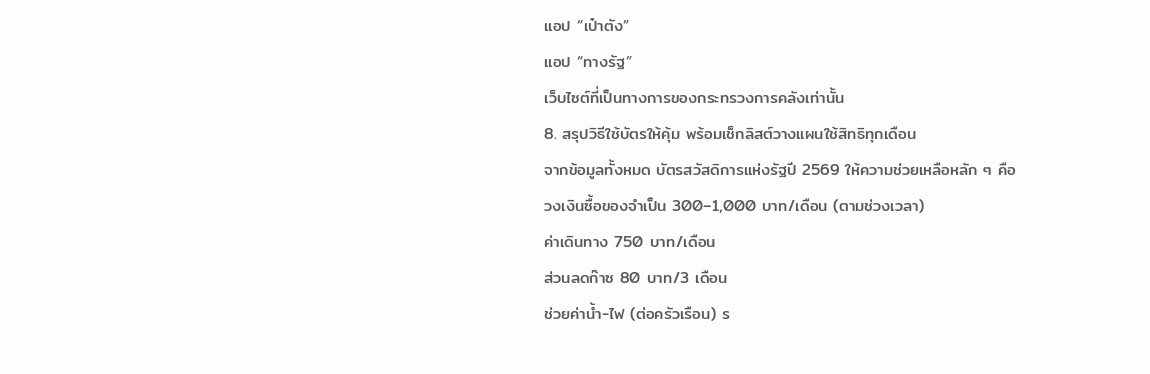แอป “เป๋าตัง”
แอป “ทางรัฐ”
เว็บไซต์ที่เป็นทางการของกระทรวงการคลังเท่านั้น
8. สรุปวิธีใช้บัตรให้คุ้ม พร้อมเช็กลิสต์วางแผนใช้สิทธิทุกเดือน
จากข้อมูลทั้งหมด บัตรสวัสดิการแห่งรัฐปี 2569 ให้ความช่วยเหลือหลัก ๆ คือ
วงเงินซื้อของจำเป็น 300–1,000 บาท/เดือน (ตามช่วงเวลา)
ค่าเดินทาง 750 บาท/เดือน
ส่วนลดก๊าซ 80 บาท/3 เดือน
ช่วยค่าน้ำ-ไฟ (ต่อครัวเรือน) ร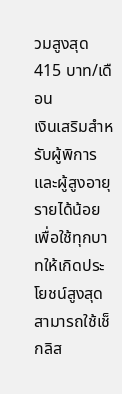วมสูงสุด 415 บาท/เดือน
เงินเสริมสำหรับผู้พิการ และผู้สูงอายุรายได้น้อย
เพื่อใช้ทุกบาทให้เกิดประโยชน์สูงสุด สามารถใช้เช็กลิส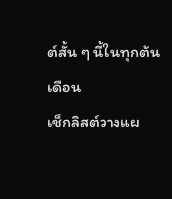ต์สั้น ๆ นี้ในทุกต้นเดือน
เช็กลิสต์วางแผ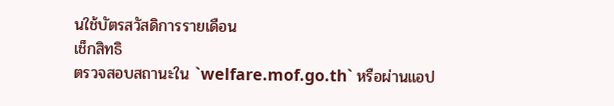นใช้บัตรสวัสดิการรายเดือน
เช็กสิทธิ
ตรวจสอบสถานะใน `welfare.mof.go.th` หรือผ่านแอป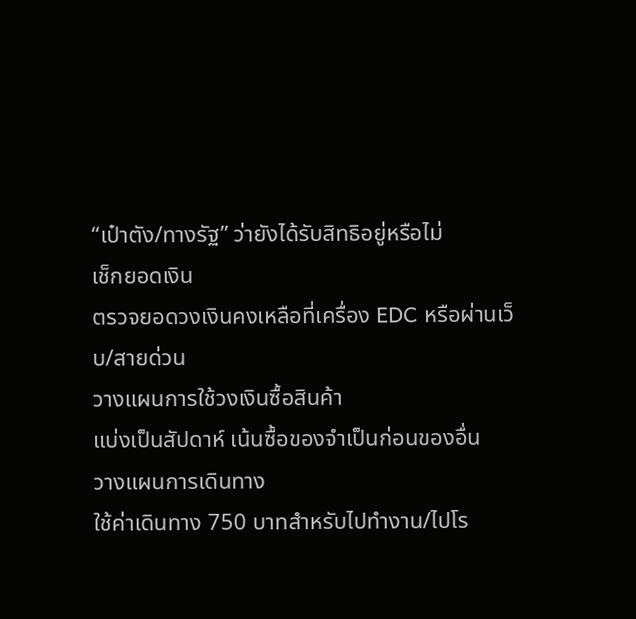“เป๋าตัง/ทางรัฐ” ว่ายังได้รับสิทธิอยู่หรือไม่
เช็กยอดเงิน
ตรวจยอดวงเงินคงเหลือที่เครื่อง EDC หรือผ่านเว็บ/สายด่วน
วางแผนการใช้วงเงินซื้อสินค้า
แบ่งเป็นสัปดาห์ เน้นซื้อของจำเป็นก่อนของอื่น
วางแผนการเดินทาง
ใช้ค่าเดินทาง 750 บาทสำหรับไปทำงาน/ไปโร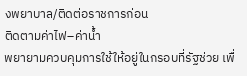งพยาบาล/ติดต่อราชการก่อน
ติดตามค่าไฟ–ค่าน้ำ
พยายามควบคุมการใช้ให้อยู่ในกรอบที่รัฐช่วย เพื่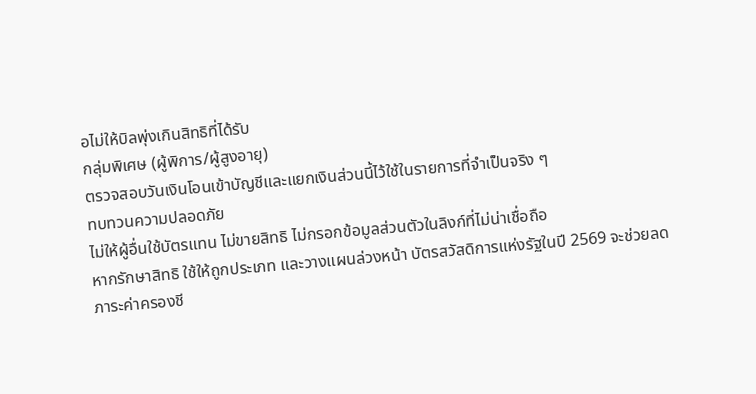อไม่ให้บิลพุ่งเกินสิทธิที่ได้รับ
กลุ่มพิเศษ (ผู้พิการ/ผู้สูงอายุ)
ตรวจสอบวันเงินโอนเข้าบัญชีและแยกเงินส่วนนี้ไว้ใช้ในรายการที่จำเป็นจริง ๆ
ทบทวนความปลอดภัย
ไม่ให้ผู้อื่นใช้บัตรแทน ไม่ขายสิทธิ ไม่กรอกข้อมูลส่วนตัวในลิงก์ที่ไม่น่าเชื่อถือ
หากรักษาสิทธิ ใช้ให้ถูกประเภท และวางแผนล่วงหน้า บัตรสวัสดิการแห่งรัฐในปี 2569 จะช่วยลดภาระค่าครองชี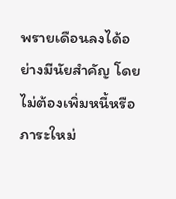พรายเดือนลงได้อย่างมีนัยสำคัญ โดยไม่ต้องเพิ่มหนี้หรือภาระใหม่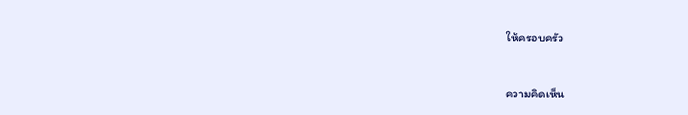ให้ครอบครัว


ความคิดเห็น